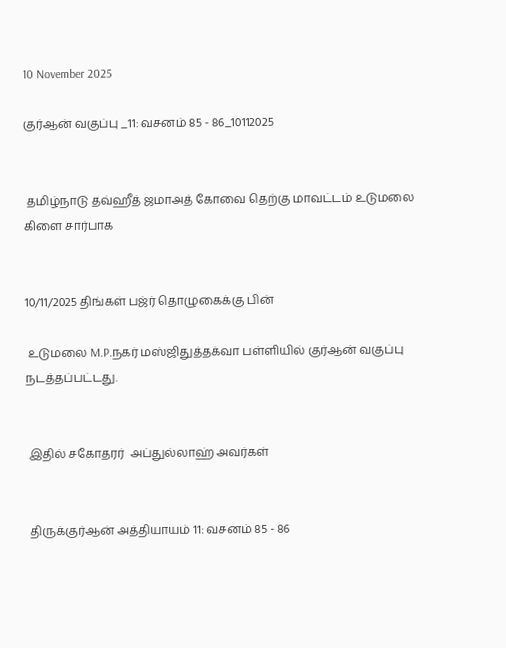10 November 2025

குர்ஆன் வகுப்பு _11: வசனம் 85 - 86_10112025


 தமிழ்நாடு தவ்ஹீத் ஜமாஅத் கோவை தெற்கு மாவட்டம் உடுமலை கிளை சார்பாக


10/11/2025 திங்கள் பஜ்ர் தொழுகைக்கு பின்

 உடுமலை M.P.நகர் மஸ்ஜிதுத்தக்வா பள்ளியில் குர்ஆன் வகுப்பு நடத்தப்பட்டது.


 இதில் சகோதரர்  அப்துல்லாஹ் அவர்கள்


 திருக்குர்ஆன் அத்தியாயம் 11: வசனம் 85 - 86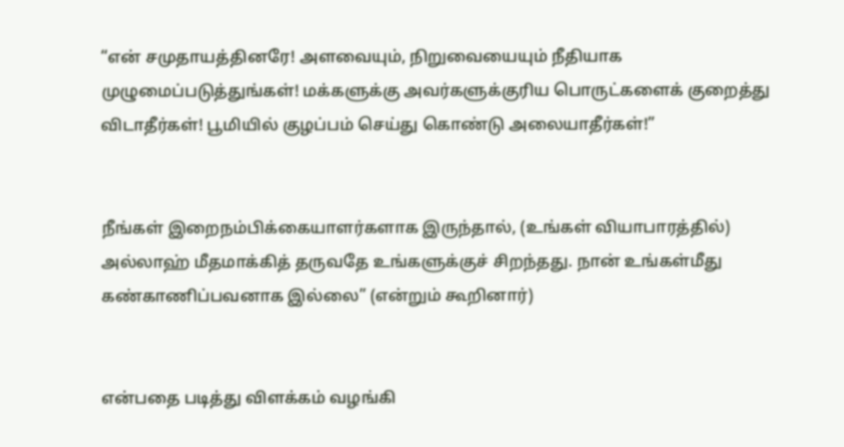“என் சமுதாயத்தினரே! அளவையும், நிறுவையையும் நீதியாக முழுமைப்படுத்துங்கள்! மக்களுக்கு அவர்களுக்குரிய பொருட்களைக் குறைத்து விடாதீர்கள்! பூமியில் குழப்பம் செய்து கொண்டு அலையாதீர்கள்!”


நீங்கள் இறைநம்பிக்கையாளர்களாக இருந்தால், (உங்கள் வியாபாரத்தில்) அல்லாஹ் மீதமாக்கித் தருவதே உங்களுக்குச் சிறந்தது. நான் உங்கள்மீது கண்காணிப்பவனாக இல்லை” (என்றும் கூறினார்)


என்பதை படித்து விளக்கம் வழங்கி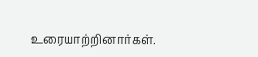உரையாற்றினார்கள்.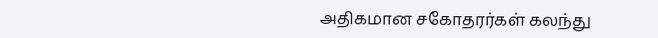அதிகமான சகோதரர்கள் கலந்து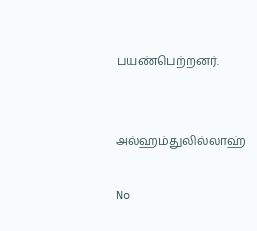பயண்பெற்றனர்.


அல்ஹம்துலில்லாஹ்

No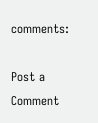comments:

Post a Comment